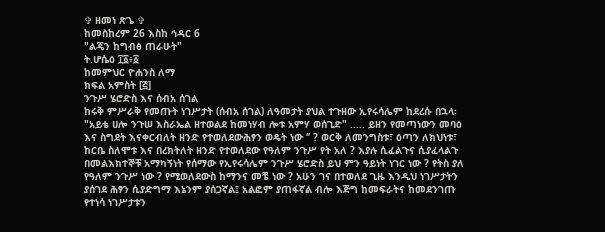✞ ዘመነ ጽጌ ✞
ከመስከረም 26 እስከ ኅዳር 6
"ልጄን ከግብፅ ጠራሁት"
ት.ሆሴዕ ፲፩፥፩
ከመምህር ዮሐንስ ለማ
ክፍል አምስት [፭]
ንጉሥ ሄሮድስ እና ሰብአ ሰገል
ከሩቅ ምሥራቅ የመጡት ነገሥታት (ሰብአ ሰገል) ለዓመታት ያህል ተጉዘው ኢየሩሳሌም ከደረሱ በኋላ፡
"አይቴ ሀሎ ንጉሠ እስራኤል ዘተወልደ ከመነሃብ ሎቱ አምሃ ወሰጊድ" ..... ይዘን የመጣነውን መባዕ እና ስግደት እናቀርብለት ዘንድ የተወለደውሕፃን ወዴት ነው ‘’ ? ወርቅ ለመንግስቱ፣ ዕጣን ለክህነቱ፣ ከርቤ ስለሞቱ እና በረክትለት ዘንድ የተወለደው የዓለም ንጉሥ የት አለ ? እያሉ ሲፈልጉና ሲያፈላልጉ በመልእክተኞቹ አማካኝነት የሰማው የኢየሩሳሌም ንጉሥ ሄሮድስ ይህ ምን ዓይነት ነገር ነው ? የትስ ያለ የዓለም ንጉሥ ነው ? የሚወለደውስ ከማንና መቼ ነው ? አሁን ገና በተወለደ ጊዜ እንዲህ ነገሥታትን ያሰገደ ሕፃን ሲያድግማ እኔንም ያሰጋኛል፤ አልፎም ያጠፋኛል ብሎ እጅግ ከመፍራትና ከመደንገጡ የተነሳ ነገሥታቱን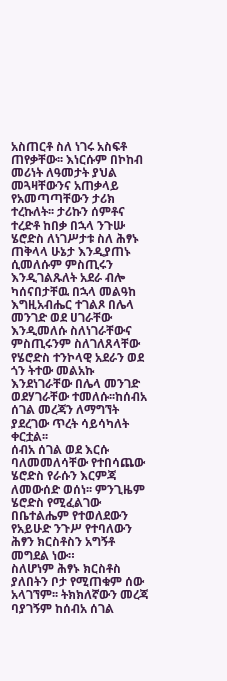አስጠርቶ ስለ ነገሩ አስፍቶ ጠየቃቸው፡፡ እነርሱም በኮከብ መሪነት ለዓመታት ያህል መጓዛቸውንና አጠቃላይ የአመጣጣቸውን ታሪክ ተረኩለት፡፡ ታሪኩን ሰምቶና ተረድቶ ከበቃ በኋላ ንጉሡ ሄሮድስ ለነገሥታቱ ስለ ሕፃኑ ጠቅላላ ሁኔታ እንዲያጠኑ ሲመለሱም ምስጢሩን እንዲገልጹለት አደራ ብሎ ካሰናበታቸዉ በኋላ መልዓከ እግዚአብሔር ተገልጾ በሌላ መንገድ ወደ ሀገራቸው እንዲመለሱ ስለነገራቸውና ምስጢሩንም ስለገለጸላቸው የሄሮድስ ተንኮላዊ አደራን ወደ ጎን ትተው መልአኩ እንደነገራቸው በሌላ መንገድ ወደሃገራቸው ተመለሱ፡፡ከሰብአ ሰገል መረጃን ለማግኘት ያደረገው ጥረት ሳይሳካለት ቀርቷል፡፡
ሰብአ ሰገል ወደ እርሱ ባለመመለሳቸው የተበሳጨው ሄሮድስ የራሱን እርምጃ ለመውሰድ ወሰነ፡፡ ምንጊዜም ሄሮድስ የሚፈልገው በቤተልሔም የተወለደውን የአይሁድ ንጉሥ የተባለውን ሕፃን ክርስቶስን አግኝቶ መግደል ነው።
ስለሆነም ሕፃኑ ክርስቶስ ያለበትን ቦታ የሚጠቁም ሰው አላገኘም፡፡ ትክክለኛውን መረጃ ባያገኝም ከሰብአ ሰገል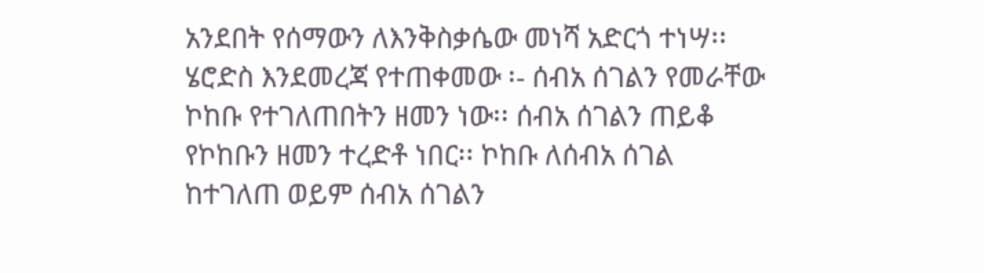አንደበት የሰማውን ለእንቅስቃሴው መነሻ አድርጎ ተነሣ፡፡
ሄሮድስ እንደመረጃ የተጠቀመው ፡- ሰብአ ሰገልን የመራቸው ኮከቡ የተገለጠበትን ዘመን ነው፡፡ ሰብአ ሰገልን ጠይቆ የኮከቡን ዘመን ተረድቶ ነበር፡፡ ኮከቡ ለሰብአ ሰገል ከተገለጠ ወይም ሰብአ ሰገልን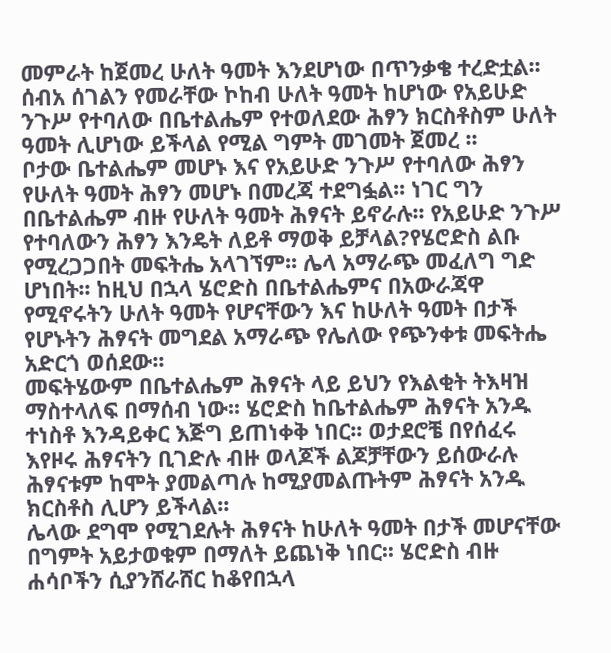መምራት ከጀመረ ሁለት ዓመት እንደሆነው በጥንቃቄ ተረድቷል፡፡ ሰብአ ሰገልን የመራቸው ኮከብ ሁለት ዓመት ከሆነው የአይሁድ ንጉሥ የተባለው በቤተልሔም የተወለደው ሕፃን ክርስቶስም ሁለት ዓመት ሊሆነው ይችላል የሚል ግምት መገመት ጀመረ ፡፡
ቦታው ቤተልሔም መሆኑ እና የአይሁድ ንጉሥ የተባለው ሕፃን የሁለት ዓመት ሕፃን መሆኑ በመረጃ ተደግፏል፡፡ ነገር ግን በቤተልሔም ብዙ የሁለት ዓመት ሕፃናት ይኖራሉ፡፡ የአይሁድ ንጉሥ የተባለውን ሕፃን እንዴት ለይቶ ማወቅ ይቻላል?የሄሮድስ ልቡ የሚረጋጋበት መፍትሔ አላገኘም፡፡ ሌላ አማራጭ መፈለግ ግድ ሆነበት፡፡ ከዚህ በኋላ ሄሮድስ በቤተልሔምና በአውራጃዋ የሚኖሩትን ሁለት ዓመት የሆናቸውን እና ከሁለት ዓመት በታች የሆኑትን ሕፃናት መግደል አማራጭ የሌለው የጭንቀቱ መፍትሔ አድርጎ ወሰደው፡፡
መፍትሄውም በቤተልሔም ሕፃናት ላይ ይህን የእልቂት ትእዛዝ ማስተላለፍ በማሰብ ነው፡፡ ሄሮድስ ከቤተልሔም ሕፃናት አንዱ ተነስቶ እንዳይቀር እጅግ ይጠነቀቅ ነበር፡፡ ወታደሮቼ በየሰፈሩ እየዞሩ ሕፃናትን ቢገድሉ ብዙ ወላጆች ልጆቻቸውን ይሰውራሉ ሕፃናቱም ከሞት ያመልጣሉ ከሚያመልጡትም ሕፃናት አንዱ ክርስቶስ ሊሆን ይችላል፡፡
ሌላው ደግሞ የሚገደሉት ሕፃናት ከሁለት ዓመት በታች መሆናቸው በግምት አይታወቁም በማለት ይጨነቅ ነበር፡፡ ሄሮድስ ብዙ ሐሳቦችን ሲያንሸራሸር ከቆየበኋላ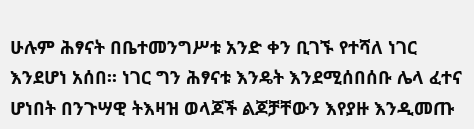ሁሉም ሕፃናት በቤተመንግሥቱ አንድ ቀን ቢገኙ የተሻለ ነገር እንደሆነ አሰበ፡፡ ነገር ግን ሕፃናቱ እንዴት እንደሚሰበሰቡ ሌላ ፈተና ሆነበት በንጉሣዊ ትእዛዝ ወላጆች ልጆቻቸውን እየያዙ እንዲመጡ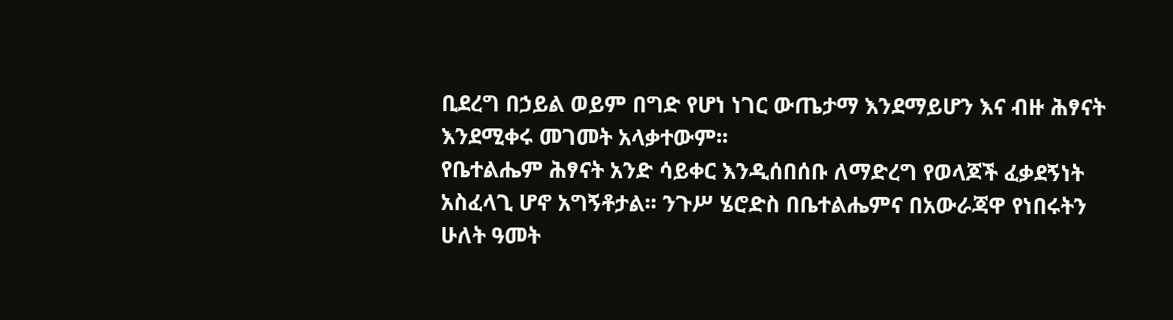ቢደረግ በኃይል ወይም በግድ የሆነ ነገር ውጤታማ እንደማይሆን እና ብዙ ሕፃናት እንደሚቀሩ መገመት አላቃተውም፡፡
የቤተልሔም ሕፃናት አንድ ሳይቀር እንዲሰበሰቡ ለማድረግ የወላጆች ፈቃደኝነት አስፈላጊ ሆኖ አግኝቶታል፡፡ ንጉሥ ሄሮድስ በቤተልሔምና በአውራጃዋ የነበሩትን ሁለት ዓመት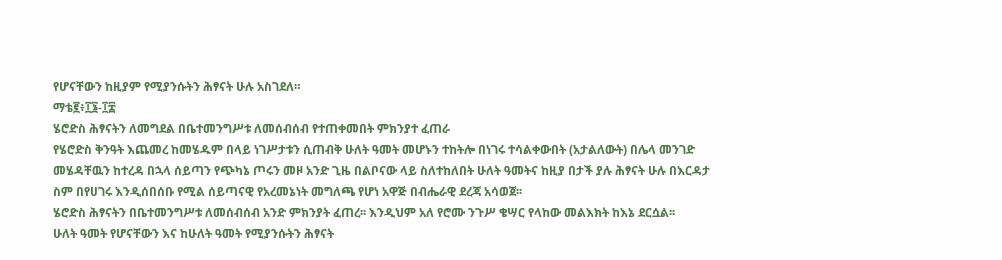የሆናቸውን ከዚያም የሚያንሱትን ሕፃናት ሁሉ አስገደለ።
ማቴ፪፥፲፮-፲፰
ሄሮድስ ሕፃናትን ለመግደል በቤተመንግሥቱ ለመሰብሰብ የተጠቀመበት ምክንያተ ፈጠራ
የሄሮድስ ቅንዓት እጨመረ ከመሄዱም በላይ ነገሥታቱን ሲጠብቅ ሁለት ዓመት መሆኑን ተከትሎ በነገሩ ተሳልቀውበት (አታልለውት) በሌላ መንገድ መሄዳቸዉን ከተረዳ በኋላ ሰይጣን የጭካኔ ጦሩን መዞ አንድ ጊዜ በልቦናው ላይ ስለተከለበት ሁለት ዓመትና ከዚያ በታች ያሉ ሕፃናት ሁሉ በእርዳታ ስም በየሀገሩ እንዲሰበሰቡ የሚል ሰይጣናዊ የአረመኔነት መግለጫ የሆነ አዋጅ በብሔራዊ ደረጃ አሳወጀ፡፡
ሄሮድስ ሕፃናትን በቤተመንግሥቱ ለመሰብሰብ አንድ ምክንያት ፈጠረ፡፡ እንዲህም አለ የሮሙ ንጉሥ ቄሣር የላከው መልእክት ከእኔ ደርሷል፡፡
ሁለት ዓመት የሆናቸውን እና ከሁለት ዓመት የሚያንሱትን ሕፃናት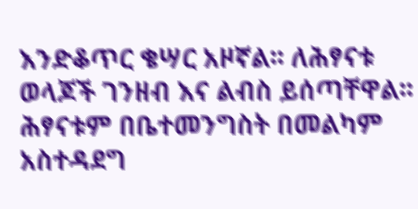እንድቆጥር ቄሣር አዞኛል፡፡ ለሕፃናቱ ወላጆች ገንዘብ እና ልብስ ይሰጣቸዋል፡፡ ሕፃናቱም በቤተመንግስት በመልካም አስተዳደግ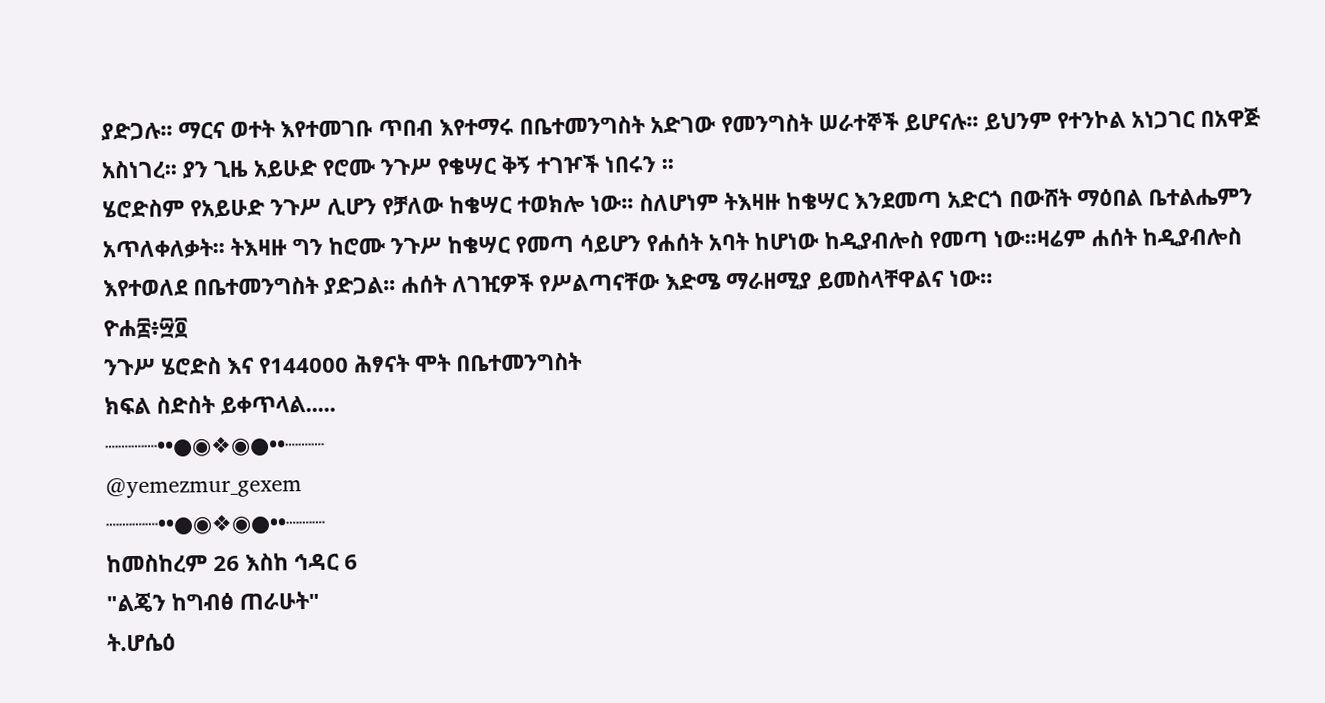ያድጋሉ፡፡ ማርና ወተት እየተመገቡ ጥበብ እየተማሩ በቤተመንግስት አድገው የመንግስት ሠራተኞች ይሆናሉ፡፡ ይህንም የተንኮል አነጋገር በአዋጅ አስነገረ፡፡ ያን ጊዜ አይሁድ የሮሙ ንጉሥ የቄሣር ቅኝ ተገዦች ነበሩን ፡፡
ሄሮድስም የአይሁድ ንጉሥ ሊሆን የቻለው ከቄሣር ተወክሎ ነው፡፡ ስለሆነም ትእዛዙ ከቄሣር እንደመጣ አድርጎ በውሸት ማዕበል ቤተልሔምን አጥለቀለቃት፡፡ ትእዛዙ ግን ከሮሙ ንጉሥ ከቄሣር የመጣ ሳይሆን የሐሰት አባት ከሆነው ከዲያብሎስ የመጣ ነው፡፡ዛሬም ሐሰት ከዲያብሎስ እየተወለደ በቤተመንግስት ያድጋል፡፡ ሐሰት ለገዢዎች የሥልጣናቸው እድሜ ማራዘሚያ ይመስላቸዋልና ነው።
ዮሐ፰፥፵፬
ንጉሥ ሄሮድስ እና የ144000 ሕፃናት ሞት በቤተመንግስት
ክፍል ስድስት ይቀጥላል.....
┈┈┈┈••●◉❖◉●••┈┈┈
@yemezmur_gexem
┈┈┈┈••●◉❖◉●••┈┈┈
ከመስከረም 26 እስከ ኅዳር 6
"ልጄን ከግብፅ ጠራሁት"
ት.ሆሴዕ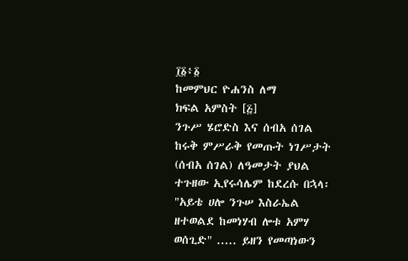፲፩፥፩
ከመምህር ዮሐንስ ለማ
ክፍል አምስት [፭]
ንጉሥ ሄሮድስ እና ሰብአ ሰገል
ከሩቅ ምሥራቅ የመጡት ነገሥታት (ሰብአ ሰገል) ለዓመታት ያህል ተጉዘው ኢየሩሳሌም ከደረሱ በኋላ፡
"አይቴ ሀሎ ንጉሠ እስራኤል ዘተወልደ ከመነሃብ ሎቱ አምሃ ወሰጊድ" ..... ይዘን የመጣነውን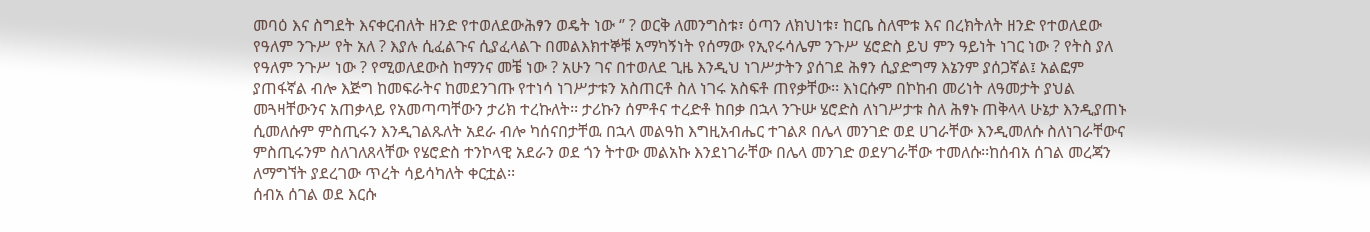መባዕ እና ስግደት እናቀርብለት ዘንድ የተወለደውሕፃን ወዴት ነው ‘’ ? ወርቅ ለመንግስቱ፣ ዕጣን ለክህነቱ፣ ከርቤ ስለሞቱ እና በረክትለት ዘንድ የተወለደው የዓለም ንጉሥ የት አለ ? እያሉ ሲፈልጉና ሲያፈላልጉ በመልእክተኞቹ አማካኝነት የሰማው የኢየሩሳሌም ንጉሥ ሄሮድስ ይህ ምን ዓይነት ነገር ነው ? የትስ ያለ የዓለም ንጉሥ ነው ? የሚወለደውስ ከማንና መቼ ነው ? አሁን ገና በተወለደ ጊዜ እንዲህ ነገሥታትን ያሰገደ ሕፃን ሲያድግማ እኔንም ያሰጋኛል፤ አልፎም ያጠፋኛል ብሎ እጅግ ከመፍራትና ከመደንገጡ የተነሳ ነገሥታቱን አስጠርቶ ስለ ነገሩ አስፍቶ ጠየቃቸው፡፡ እነርሱም በኮከብ መሪነት ለዓመታት ያህል መጓዛቸውንና አጠቃላይ የአመጣጣቸውን ታሪክ ተረኩለት፡፡ ታሪኩን ሰምቶና ተረድቶ ከበቃ በኋላ ንጉሡ ሄሮድስ ለነገሥታቱ ስለ ሕፃኑ ጠቅላላ ሁኔታ እንዲያጠኑ ሲመለሱም ምስጢሩን እንዲገልጹለት አደራ ብሎ ካሰናበታቸዉ በኋላ መልዓከ እግዚአብሔር ተገልጾ በሌላ መንገድ ወደ ሀገራቸው እንዲመለሱ ስለነገራቸውና ምስጢሩንም ስለገለጸላቸው የሄሮድስ ተንኮላዊ አደራን ወደ ጎን ትተው መልአኩ እንደነገራቸው በሌላ መንገድ ወደሃገራቸው ተመለሱ፡፡ከሰብአ ሰገል መረጃን ለማግኘት ያደረገው ጥረት ሳይሳካለት ቀርቷል፡፡
ሰብአ ሰገል ወደ እርሱ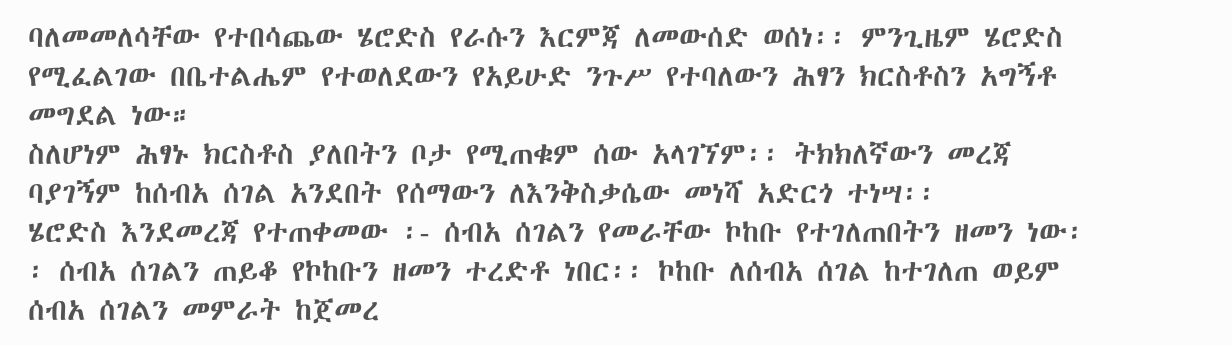ባለመመለሳቸው የተበሳጨው ሄሮድስ የራሱን እርምጃ ለመውሰድ ወሰነ፡፡ ምንጊዜም ሄሮድስ የሚፈልገው በቤተልሔም የተወለደውን የአይሁድ ንጉሥ የተባለውን ሕፃን ክርስቶስን አግኝቶ መግደል ነው።
ስለሆነም ሕፃኑ ክርስቶስ ያለበትን ቦታ የሚጠቁም ሰው አላገኘም፡፡ ትክክለኛውን መረጃ ባያገኝም ከሰብአ ሰገል አንደበት የሰማውን ለእንቅስቃሴው መነሻ አድርጎ ተነሣ፡፡
ሄሮድስ እንደመረጃ የተጠቀመው ፡- ሰብአ ሰገልን የመራቸው ኮከቡ የተገለጠበትን ዘመን ነው፡፡ ሰብአ ሰገልን ጠይቆ የኮከቡን ዘመን ተረድቶ ነበር፡፡ ኮከቡ ለሰብአ ሰገል ከተገለጠ ወይም ሰብአ ሰገልን መምራት ከጀመረ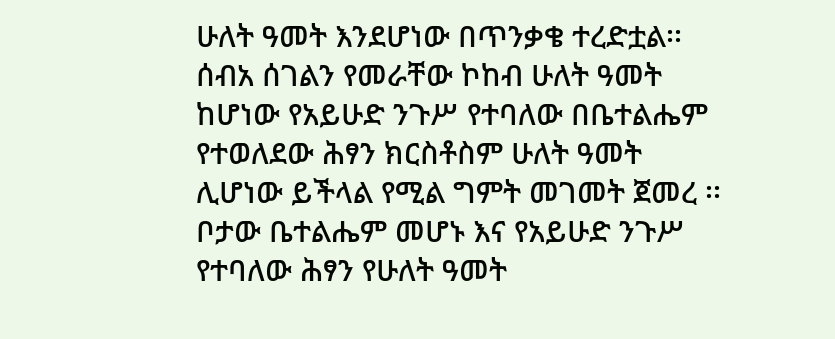ሁለት ዓመት እንደሆነው በጥንቃቄ ተረድቷል፡፡ ሰብአ ሰገልን የመራቸው ኮከብ ሁለት ዓመት ከሆነው የአይሁድ ንጉሥ የተባለው በቤተልሔም የተወለደው ሕፃን ክርስቶስም ሁለት ዓመት ሊሆነው ይችላል የሚል ግምት መገመት ጀመረ ፡፡
ቦታው ቤተልሔም መሆኑ እና የአይሁድ ንጉሥ የተባለው ሕፃን የሁለት ዓመት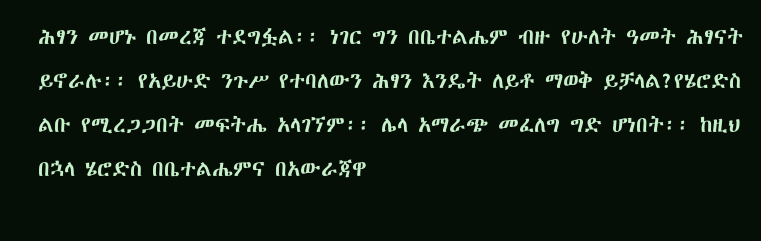ሕፃን መሆኑ በመረጃ ተደግፏል፡፡ ነገር ግን በቤተልሔም ብዙ የሁለት ዓመት ሕፃናት ይኖራሉ፡፡ የአይሁድ ንጉሥ የተባለውን ሕፃን እንዴት ለይቶ ማወቅ ይቻላል?የሄሮድስ ልቡ የሚረጋጋበት መፍትሔ አላገኘም፡፡ ሌላ አማራጭ መፈለግ ግድ ሆነበት፡፡ ከዚህ በኋላ ሄሮድስ በቤተልሔምና በአውራጃዋ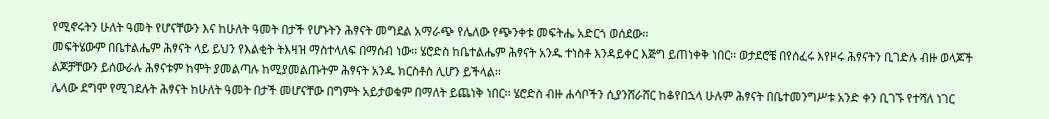የሚኖሩትን ሁለት ዓመት የሆናቸውን እና ከሁለት ዓመት በታች የሆኑትን ሕፃናት መግደል አማራጭ የሌለው የጭንቀቱ መፍትሔ አድርጎ ወሰደው፡፡
መፍትሄውም በቤተልሔም ሕፃናት ላይ ይህን የእልቂት ትእዛዝ ማስተላለፍ በማሰብ ነው፡፡ ሄሮድስ ከቤተልሔም ሕፃናት አንዱ ተነስቶ እንዳይቀር እጅግ ይጠነቀቅ ነበር፡፡ ወታደሮቼ በየሰፈሩ እየዞሩ ሕፃናትን ቢገድሉ ብዙ ወላጆች ልጆቻቸውን ይሰውራሉ ሕፃናቱም ከሞት ያመልጣሉ ከሚያመልጡትም ሕፃናት አንዱ ክርስቶስ ሊሆን ይችላል፡፡
ሌላው ደግሞ የሚገደሉት ሕፃናት ከሁለት ዓመት በታች መሆናቸው በግምት አይታወቁም በማለት ይጨነቅ ነበር፡፡ ሄሮድስ ብዙ ሐሳቦችን ሲያንሸራሸር ከቆየበኋላ ሁሉም ሕፃናት በቤተመንግሥቱ አንድ ቀን ቢገኙ የተሻለ ነገር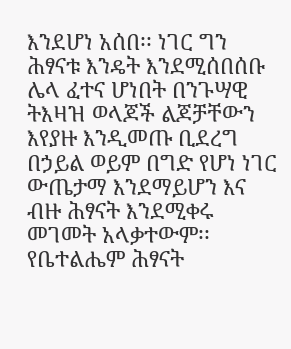እንደሆነ አሰበ፡፡ ነገር ግን ሕፃናቱ እንዴት እንደሚሰበሰቡ ሌላ ፈተና ሆነበት በንጉሣዊ ትእዛዝ ወላጆች ልጆቻቸውን እየያዙ እንዲመጡ ቢደረግ በኃይል ወይም በግድ የሆነ ነገር ውጤታማ እንደማይሆን እና ብዙ ሕፃናት እንደሚቀሩ መገመት አላቃተውም፡፡
የቤተልሔም ሕፃናት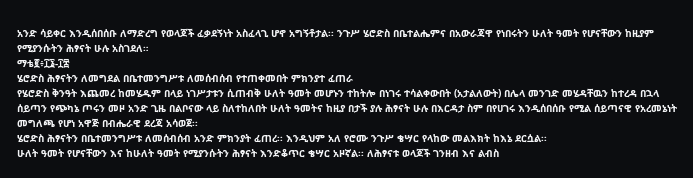አንድ ሳይቀር እንዲሰበሰቡ ለማድረግ የወላጆች ፈቃደኝነት አስፈላጊ ሆኖ አግኝቶታል፡፡ ንጉሥ ሄሮድስ በቤተልሔምና በአውራጃዋ የነበሩትን ሁለት ዓመት የሆናቸውን ከዚያም የሚያንሱትን ሕፃናት ሁሉ አስገደለ።
ማቴ፪፥፲፮-፲፰
ሄሮድስ ሕፃናትን ለመግደል በቤተመንግሥቱ ለመሰብሰብ የተጠቀመበት ምክንያተ ፈጠራ
የሄሮድስ ቅንዓት እጨመረ ከመሄዱም በላይ ነገሥታቱን ሲጠብቅ ሁለት ዓመት መሆኑን ተከትሎ በነገሩ ተሳልቀውበት (አታልለውት) በሌላ መንገድ መሄዳቸዉን ከተረዳ በኋላ ሰይጣን የጭካኔ ጦሩን መዞ አንድ ጊዜ በልቦናው ላይ ስለተከለበት ሁለት ዓመትና ከዚያ በታች ያሉ ሕፃናት ሁሉ በእርዳታ ስም በየሀገሩ እንዲሰበሰቡ የሚል ሰይጣናዊ የአረመኔነት መግለጫ የሆነ አዋጅ በብሔራዊ ደረጃ አሳወጀ፡፡
ሄሮድስ ሕፃናትን በቤተመንግሥቱ ለመሰብሰብ አንድ ምክንያት ፈጠረ፡፡ እንዲህም አለ የሮሙ ንጉሥ ቄሣር የላከው መልእክት ከእኔ ደርሷል፡፡
ሁለት ዓመት የሆናቸውን እና ከሁለት ዓመት የሚያንሱትን ሕፃናት እንድቆጥር ቄሣር አዞኛል፡፡ ለሕፃናቱ ወላጆች ገንዘብ እና ልብስ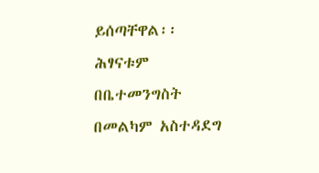ይሰጣቸዋል፡፡ ሕፃናቱም በቤተመንግስት በመልካም አስተዳደግ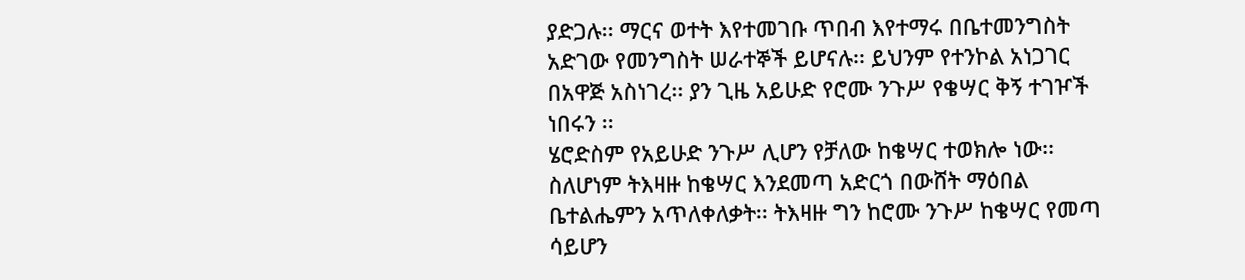ያድጋሉ፡፡ ማርና ወተት እየተመገቡ ጥበብ እየተማሩ በቤተመንግስት አድገው የመንግስት ሠራተኞች ይሆናሉ፡፡ ይህንም የተንኮል አነጋገር በአዋጅ አስነገረ፡፡ ያን ጊዜ አይሁድ የሮሙ ንጉሥ የቄሣር ቅኝ ተገዦች ነበሩን ፡፡
ሄሮድስም የአይሁድ ንጉሥ ሊሆን የቻለው ከቄሣር ተወክሎ ነው፡፡ ስለሆነም ትእዛዙ ከቄሣር እንደመጣ አድርጎ በውሸት ማዕበል ቤተልሔምን አጥለቀለቃት፡፡ ትእዛዙ ግን ከሮሙ ንጉሥ ከቄሣር የመጣ ሳይሆን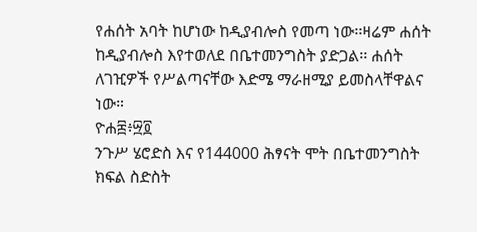የሐሰት አባት ከሆነው ከዲያብሎስ የመጣ ነው፡፡ዛሬም ሐሰት ከዲያብሎስ እየተወለደ በቤተመንግስት ያድጋል፡፡ ሐሰት ለገዢዎች የሥልጣናቸው እድሜ ማራዘሚያ ይመስላቸዋልና ነው።
ዮሐ፰፥፵፬
ንጉሥ ሄሮድስ እና የ144000 ሕፃናት ሞት በቤተመንግስት
ክፍል ስድስት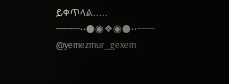ይቀጥላል.....
┈┈┈┈••●◉❖◉●••┈┈┈
@yemezmur_gexem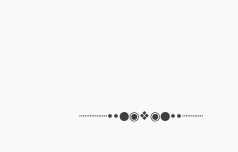┈┈┈┈••●◉❖◉●••┈┈┈